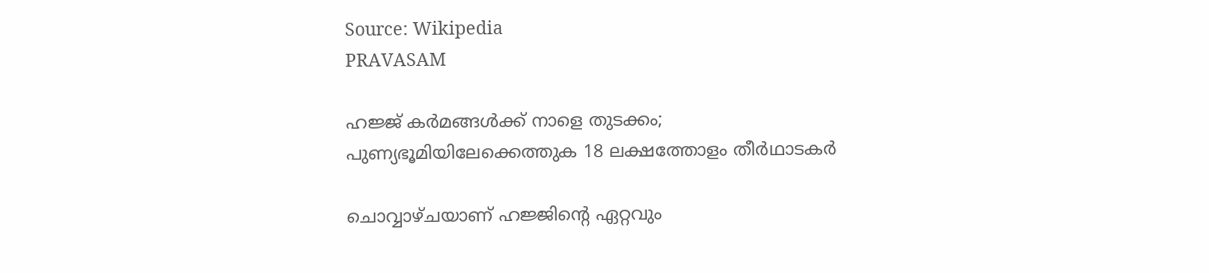Source: Wikipedia
PRAVASAM

ഹജ്ജ് കർമങ്ങൾക്ക് നാളെ തുടക്കം; പുണ്യഭൂമിയിലേക്കെത്തുക 18 ലക്ഷത്തോളം തീർഥാടകർ

ചൊവ്വാഴ്ചയാണ് ഹജ്ജിൻ്റെ ഏറ്റവും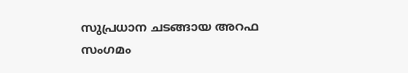സുപ്രധാന ചടങ്ങായ അറഫ സംഗമം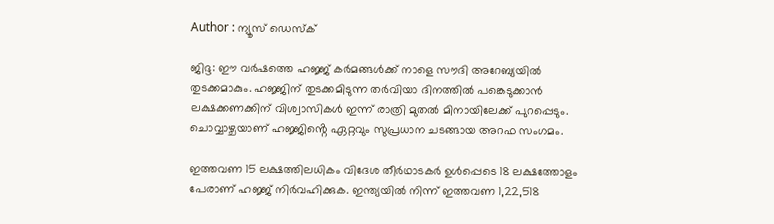Author : ന്യൂസ് ഡെസ്ക്

ജിദ്ദ: ഈ വർഷത്തെ ഹജ്ജ് കർമങ്ങൾക്ക് നാളെ സൗദി അറേബ്യയിൽ തുടക്കമാകും. ഹജ്ജിന് തുടക്കമിടുന്ന തർവിയാ ദിനത്തിൽ പങ്കെടുക്കാൻ ലക്ഷക്കണക്കിന് വിശ്വാസികൾ ഇന്ന് രാത്രി മുതൽ മിനായിലേക്ക് പുറപ്പെടും. ചൊവ്വാഴ്ചയാണ് ഹജ്ജിൻ്റെ ഏറ്റവും സുപ്രധാന ചടങ്ങായ അറഫ സംഗമം.

ഇത്തവണ 15 ലക്ഷത്തിലധികം വിദേശ തീർഥാടകർ ഉൾപ്പെടെ 18 ലക്ഷത്തോളം പേരാണ് ഹജ്ജ് നിർവഹിക്കുക. ഇന്ത്യയിൽ നിന്ന് ഇത്തവണ 1,22,518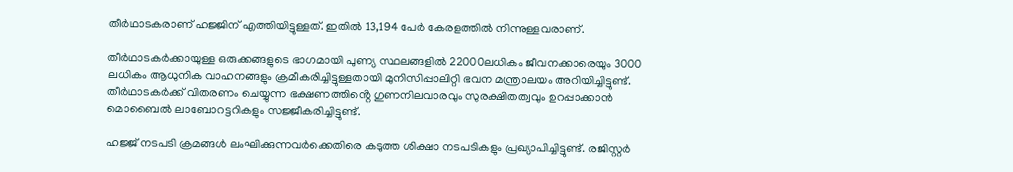തീർഥാടകരാണ് ഹജ്ജിന് എത്തിയിട്ടുള്ളത്. ഇതിൽ 13,194 പേർ കേരളത്തിൽ നിന്നുള്ളവരാണ്.

തീർഥാടകർക്കായുള്ള ഒരുക്കങ്ങളുടെ ഭാഗമായി പുണ്യ സ്ഥലങ്ങളിൽ 22000ലധികം ജീവനക്കാരെയും 3000 ലധികം ആധുനിക വാഹനങ്ങളും ക്രമീകരിച്ചിട്ടുള്ളതായി മുനിസിപ്പാലിറ്റി ഭവന മന്ത്രാലയം അറിയിച്ചിട്ടുണ്ട്. തീർഥാടകർക്ക് വിതരണം ചെയ്യുന്ന ഭക്ഷണത്തിൻ്റെ ഗുണനിലവാരവും സുരക്ഷിതത്വവും ഉറപ്പാക്കാൻ മൊബൈൽ ലാബോറട്ടറികളും സജ്ജീകരിച്ചിട്ടുണ്ട്.

ഹജ്ജ് നടപടി ക്രമങ്ങൾ ലംഘിക്കുന്നവർക്കെതിരെ കടുത്ത ശിക്ഷാ നടപടികളും പ്രഖ്യാപിച്ചിട്ടുണ്ട്. രജിസ്റ്റർ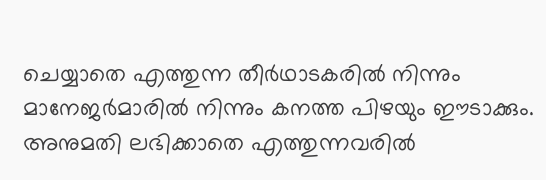ചെയ്യാതെ എത്തുന്ന തീർഥാടകരിൽ നിന്നും മാനേജർമാരിൽ നിന്നും കനത്ത പിഴയും ഈടാക്കും. അനുമതി ലഭിക്കാതെ എത്തുന്നവരിൽ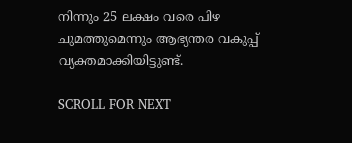നിന്നും 25 ലക്ഷം വരെ പിഴ ചുമത്തുമെന്നും ആഭ്യന്തര വകുപ്പ് വ്യക്തമാക്കിയിട്ടുണ്ട്.

SCROLL FOR NEXT